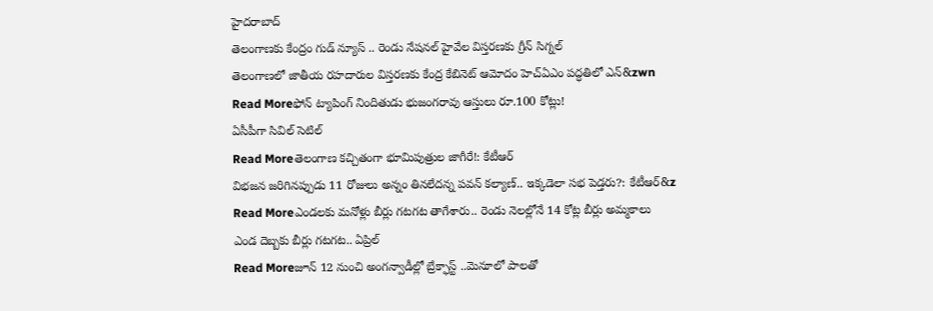హైదరాబాద్
తెలంగాణకు కేంద్రం గుడ్ న్యూస్ .. రెండు నేషనల్ హైవేల విస్తరణకు గ్రీన్ సిగ్నల్
తెలంగాణలో జాతీయ రహదారుల విస్తరణకు కేంద్ర కేబినెట్ ఆమోదం హెచ్ఏఎం పద్ధతిలో ఎన్&zwn
Read Moreఫోన్ ట్యాపింగ్ నిందితుడు భుజంగరావు ఆస్తులు రూ.100 కోట్లు!
ఏసీపీగా సివిల్ సెటిల్
Read Moreతెలంగాణ కచ్చితంగా భూమిపుత్రుల జాగీరే!: కేటీఆర్
విభజన జరిగినప్పుడు 11 రోజులు అన్నం తినలేదన్న పవన్ కల్యాణ్.. ఇక్కడెలా సభ పెడ్తరు?: కేటీఆర్&z
Read Moreఎండలకు మనోళ్లు బీర్లు గటగట తాగేశారు.. రెండు నెలల్లోనే 14 కోట్ల బీర్లు అమ్మకాలు
ఎండ దెబ్బకు బీర్లు గటగట.. ఏప్రిల్
Read Moreజూన్ 12 నుంచి అంగన్వాడీల్లో బ్రేక్ఫాస్ట్ ..మెనూలో పాలతో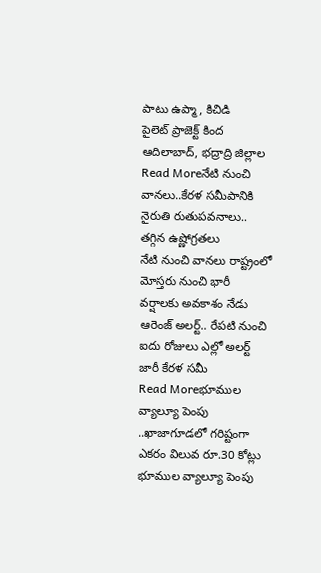పాటు ఉప్మా, కిచిడి
పైలెట్ ప్రాజెక్ట్ కింద ఆదిలాబాద్, భద్రాద్రి జిల్లాల
Read Moreనేటి నుంచి వానలు..కేరళ సమీపానికి నైరుతి రుతుపవనాలు.. తగ్గిన ఉష్ణోగ్రతలు
నేటి నుంచి వానలు రాష్ట్రంలో మోస్తరు నుంచి భారీ వర్షాలకు అవకాశం నేడు ఆరెంజ్ అలర్ట్.. రేపటి నుంచి ఐదు రోజులు ఎల్లో అలర్ట్ జారీ కేరళ సమీ
Read Moreభూముల వ్యాల్యూ పెంపు ..ఖాజాగూడలో గరిష్టంగా ఎకరం విలువ రూ.30 కోట్లు
భూముల వ్యాల్యూ పెంపు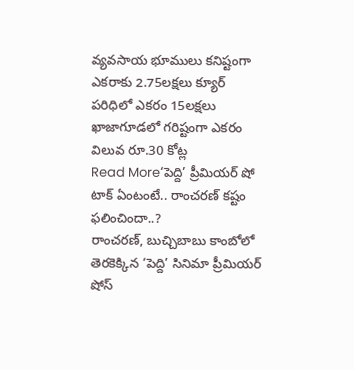వ్యవసాయ భూములు కనిష్టంగా ఎకరాకు 2.75లక్షలు క్యూర్ పరిధిలో ఎకరం 15లక్షలు ఖాజాగూడలో గరిష్టంగా ఎకరం విలువ రూ.30 కోట్ల
Read More‘పెద్ది’ ప్రీమియర్ షో టాక్ ఏంటంటే.. రాంచరణ్ కష్టం ఫలించిందా..?
రాంచరణ్, బుచ్చిబాబు కాంబోలో తెరకెక్కిన ‘పెద్ది’ సినిమా ప్రీమియర్ షోస్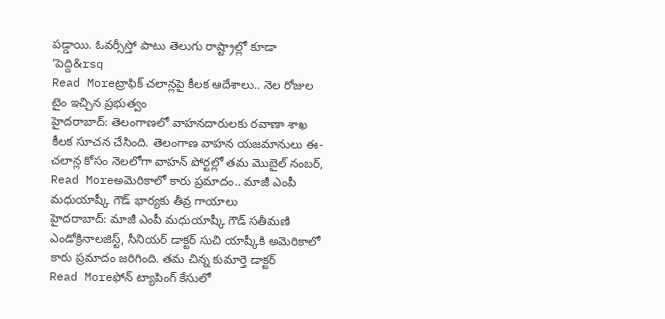పడ్డాయి. ఓవర్సీస్తో పాటు తెలుగు రాష్ట్రాల్లో కూడా ‘పెద్ది&rsq
Read Moreట్రాఫిక్ చలాన్లపై కీలక ఆదేశాలు.. నెల రోజుల టైం ఇచ్చిన ప్రభుత్వం
హైదరాబాద్: తెలంగాణలో వాహనదారులకు రవాణా శాఖ కీలక సూచన చేసింది. తెలంగాణ వాహన యజమానులు ఈ-చలాన్ల కోసం నెలలోగా వాహన్ పోర్టల్లో తమ మొబైల్ నంబర్,
Read Moreఅమెరికాలో కారు ప్రమాదం.. మాజీ ఎంపీ మధుయాష్కీ గౌడ్ భార్యకు తీవ్ర గాయాలు
హైదరాబాద్: మాజీ ఎంపీ మధుయాష్కీ గౌడ్ సతీమణి ఎండోక్రినాలజిస్ట్, సీనియర్ డాక్టర్ సుచి యాష్కీకి అమెరికాలో కారు ప్రమాదం జరిగింది. తమ చిన్న కుమార్తె డాక్టర్
Read Moreఫోన్ ట్యాపింగ్ కేసులో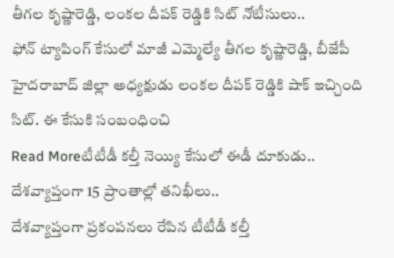తీగల కృష్ణారెడ్డి, లంకల దీపక్ రెడ్డికి సిట్ నోటీసులు..
ఫోన్ ట్యాపింగ్ కేసులో మాజీ ఎమ్మెల్యే తీగల కృష్ణారెడ్డి, బీజేపీ హైదరాబాద్ జిల్లా అధ్యక్షుడు లంకల దీపక్ రెడ్డికి షాక్ ఇచ్చింది సిట్. ఈ కేసుకి సంబంధించి
Read Moreటీటీడీ కల్తీ నెయ్యి కేసులో ఈడీ దూకుడు.. దేశవ్యాప్తంగా 15 ప్రాంతాల్లో తనిఖీలు..
దేశవ్యాప్తంగా ప్రకంపనలు రేపిన టీటీడీ కల్తీ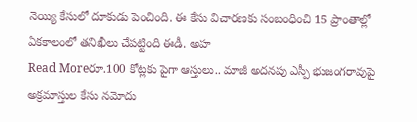నెయ్యి కేసులో దూకుడు పెంచింది. ఈ కేసు విచారణకు సంబంధించి 15 ప్రాంతాల్లో ఏకకాలంలో తనిఖీలు చేపట్టింది ఈడీ. అహ
Read Moreరూ.100 కోట్లకు పైగా ఆస్తులు.. మాజీ అదనపు ఎస్పీ భుజంగరావుపై అక్రమాస్తుల కేసు నమోదు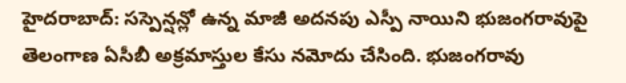హైదరాబాద్: సస్పెన్షన్లో ఉన్న మాజీ అదనపు ఎస్పీ నాయిని భుజంగరావుపై తెలంగాణ ఏసీబీ అక్రమాస్తుల కేసు నమోదు చేసింది. భుజంగరావు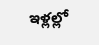ఇళ్లల్లో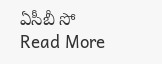ఏసీబీ సో
Read More